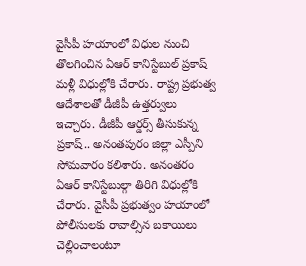వైసీపీ హయాంలో విధుల నుంచి తొలగించిన ఏఆర్ కానిస్టేబుల్ ప్రకాష్ మళ్లీ విధుల్లోకి చేరారు. రాష్ట్ర ప్రభుత్వ ఆదేశాలతో డీజీపీ ఉత్తర్వులు ఇచ్చారు. డీజీపీ ఆర్డర్స్ తీసుకున్న ప్రకాష్.. అనంతపురం జిల్లా ఎస్పీని సోమవారం కలిశారు. అనంతరం ఏఆర్ కానిస్టేబుల్గా తిరిగి విధుల్లోకి చేరారు. వైసీపీ ప్రభుత్వం హయాంలో పోలీసులకు రావాల్సిన బకాయిలు చెల్లించాలంటూ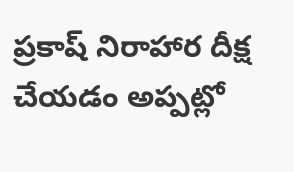ప్రకాష్ నిరాహార దీక్ష చేయడం అప్పట్లో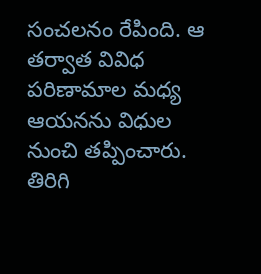సంచలనం రేపింది. ఆ తర్వాత వివిధ పరిణామాల మధ్య ఆయనను విధుల నుంచి తప్పించారు. తిరిగి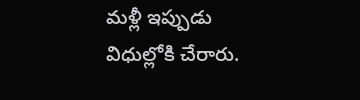మళ్లీ ఇప్పుడు విధుల్లోకి చేరారు.